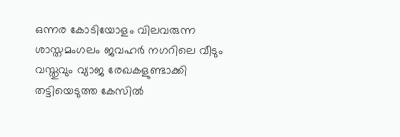ഒന്നര കോടിയോളം വിലവരുന്ന ശാസ്തമംഗലം ജവഹര്‍ നഗറിലെ വീടും വസ്തുവും വ്യാജ രേഖകളുണ്ടാക്കി തട്ടിയെടുത്ത കേസില്‍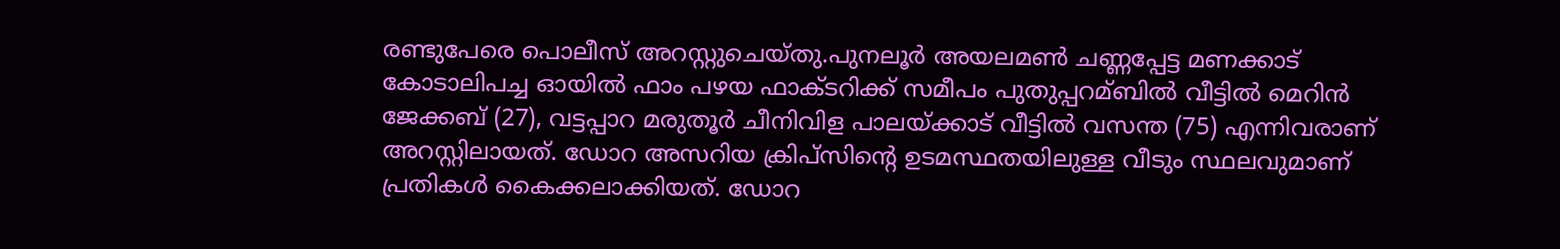രണ്ടുപേരെ പൊലീസ് അറസ്റ്റുചെയ്തു.പുനലൂര്‍ അയലമണ്‍ ചണ്ണപ്പേട്ട മണക്കാട് കോടാലിപച്ച ഓയില്‍ ഫാം പഴയ ഫാക്ടറിക്ക് സമീപം പുതുപ്പറമ്ബില്‍ വീട്ടില്‍ മെറിന്‍ ജേക്കബ് (27), വട്ടപ്പാറ മരുതൂര്‍ ചീനിവിള പാലയ്ക്കാട് വീട്ടില്‍ വസന്ത (75) എന്നിവരാണ് അറസ്റ്റിലായത്. ഡോറ അസറിയ ക്രിപ്‌സിന്റെ ഉടമസ്ഥതയിലുള്ള വീടും സ്ഥലവുമാണ് പ്രതികള്‍ കൈക്കലാക്കിയത്. ഡോറ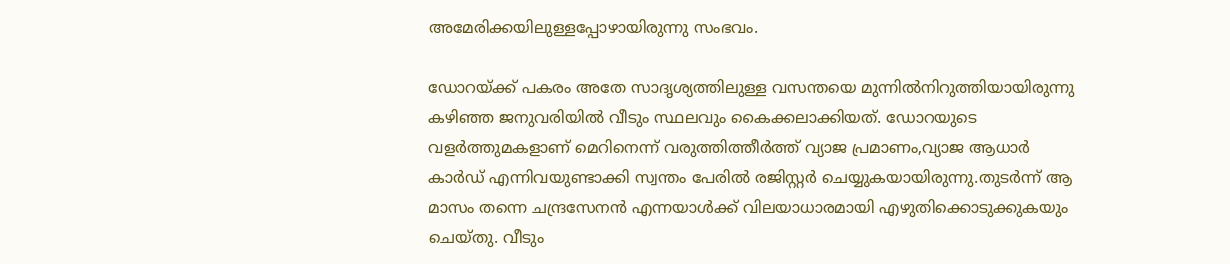അമേരിക്കയിലുള്ളപ്പോഴായിരുന്നു സംഭവം.

ഡോറയ്ക്ക് പകരം അതേ സാദൃശ്യത്തിലുള്ള വസന്തയെ മുന്നില്‍നിറുത്തിയായിരുന്നു കഴിഞ്ഞ ജനുവരിയില്‍ വീടും സ്ഥലവും കൈക്കലാക്കിയത്. ഡോറയുടെ വളര്‍ത്തുമകളാണ് മെറിനെന്ന് വരുത്തിത്തീര്‍ത്ത് വ്യാജ പ്രമാണം,വ്യാജ ആധാര്‍ കാര്‍ഡ് എന്നിവയുണ്ടാക്കി സ്വന്തം പേരില്‍ രജിസ്റ്റര്‍ ചെയ്യുകയായിരുന്നു.തുടര്‍ന്ന് ആ മാസം തന്നെ ചന്ദ്രസേനന്‍ എന്നയാള്‍ക്ക് വിലയാധാരമായി എഴുതിക്കൊടുക്കുകയും ചെയ്തു. വീടും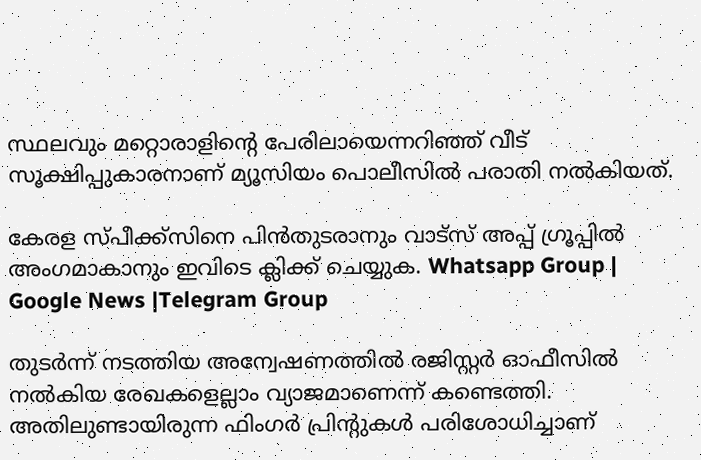സ്ഥലവും മറ്റൊരാളിന്റെ പേരിലായെന്നറിഞ്ഞ് വീട് സൂക്ഷിപ്പുകാരനാണ് മ്യൂസിയം പൊലീസില്‍ പരാതി നല്‍കിയത്.

കേരള സ്പീക്ക്സിനെ പിൻതുടരാനും വാട്സ് അപ്പ് ഗ്രൂപ്പിൽ അംഗമാകാനും ഇവിടെ ക്ലിക്ക് ചെയ്യുക. Whatsapp Group | Google News |Telegram Group

തുടര്‍ന്ന് നടത്തിയ അന്വേഷണത്തില്‍ രജിസ്റ്റര്‍ ഓഫീസില്‍ നല്‍കിയ രേഖകളെല്ലാം വ്യാജമാണെന്ന് കണ്ടെത്തി. അതിലുണ്ടായിരുന്ന ഫിംഗര്‍ പ്രിന്റുകള്‍ പരിശോധിച്ചാണ്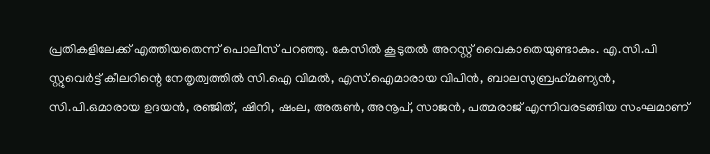പ്രതികളിലേക്ക് എത്തിയതെന്ന് പൊലീസ് പറഞ്ഞു. കേസില്‍ കൂടുതല്‍ അറസ്റ്റ് വൈകാതെയുണ്ടാകും. എ.സി.പി സ്റ്റുവെര്‍ട്ട് കീലറിന്റെ നേതൃത്വത്തില്‍ സി.ഐ വിമല്‍, എസ്.ഐമാരായ വിപിന്‍, ബാലസുബ്രഹ്‌മണ്യന്‍, സി.പി.ഒമാരായ ഉദയന്‍, രഞ്ജിത്, ഷിനി, ഷംല, അരുണ്‍, അനൂപ്, സാജന്‍, പത്മരാജ് എന്നിവരടങ്ങിയ സംഘമാണ്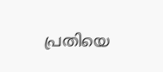പ്രതിയെ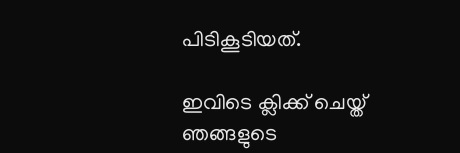പിടികൂടിയത്.

ഇവിടെ ക്ലിക്ക് ചെയ്ത് ഞങ്ങളുടെ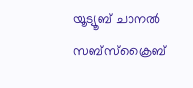യൂട്യൂബ് ചാനൽ സബ്സ്ക്രൈബ്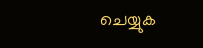ചെയ്യുക